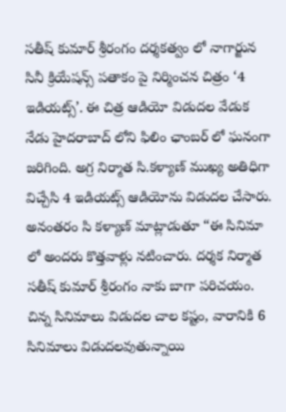సతీష్ కుమార్ శ్రీరంగం దర్శకత్వం లో నాగార్జున సినీ క్రియేషన్స్ పతాకం పై నిర్మించన చిత్రం ‘4 ఇడియట్స్’. ఈ చిత్ర ఆడియో విడుదల వేడుక నేడు హైదరాబాద్ లోని ఫిలిం ఛాంబర్ లో ఘనంగా జరిగింది. అగ్ర నిర్మాత సి.కళ్యాణ్ ముఖ్య అతిధిగా విచ్చేసి 4 ఇడియట్స్ ఆడియోను విడుదల చేసారు.
అనంతరం సి కళ్యాణ్ మాట్లాడుతూ “ఈ సినిమా లో అందరు కొత్తవాళ్లు నటించారు. దర్శక నిర్మాత సతీష్ కుమార్ శ్రీరంగం నాకు బాగా పరిచయం. చిన్న సినిమాలు విడుదల చాల కష్టం, వారానికి 6 సినిమాలు విడుదలవుతున్నాయి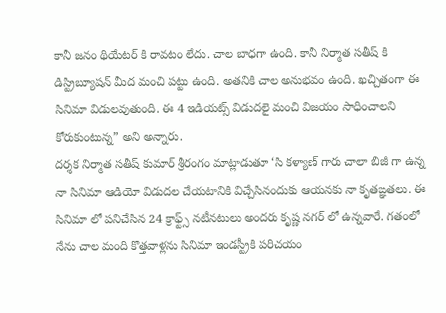కానీ జనం థియేటర్ కి రావటం లేదు. చాల బాధగా ఉంది. కానీ నిర్మాత సతీష్ కి డిస్ట్రిబ్యూషన్ మీద మంచి పట్టు ఉంది. అతనికి చాల అనుభవం ఉంది. ఖచ్చితంగా ఈ సినిమా విడులవుతుంది. ఈ 4 ఇడియట్స్ విడుదలై మంచి విజయం సాధించాలని కోరుకుంటున్న” అని అన్నారు.
దర్శక నిర్మాత సతీష్ కుమార్ శ్రీరంగం మాట్లాడుతూ ‘సి కళ్యాణ్ గారు చాలా బిజీ గా ఉన్న నా సినిమా ఆడియో విడుదల చేయటానికి విచ్చేసినందుకు ఆయనకు నా కృతఙ్ఞతలు. ఈ సినిమా లో పనిచేసిన 24 క్రాఫ్ట్స్ నటీనటులు అందరు కృష్ణ నగర్ లో ఉన్నవారే. గతంలో నేను చాల మంది కొత్తవాళ్లను సినిమా ఇండస్ట్రీకి పరిచయం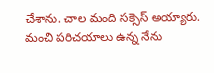చేశాను. చాల మంది సక్సెస్ అయ్యారు. మంచి పరిచయాలు ఉన్న నేను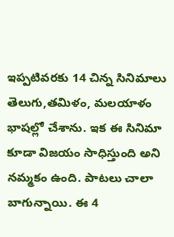ఇప్పటివరకు 14 చిన్న సినిమాలు తెలుగు,తమిళం, మలయాళం భాషల్లో చేశాను. ఇక ఈ సినిమా కూడా విజయం సాధిస్తుంది అని నమ్మకం ఉంది. పాటలు చాలా బాగున్నాయి. ఈ 4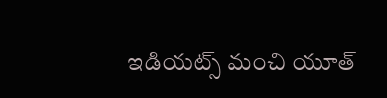ఇడియట్స్ మంచి యూత్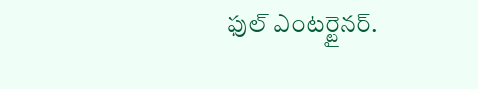ఫుల్ ఎంటర్టైనర్.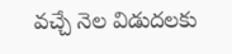వచ్చే నెల విడుదలకు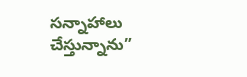సన్నాహాలు చేస్తున్నాను”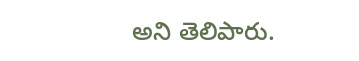అని తెలిపారు.